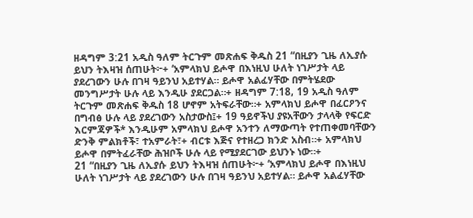ዘዳግም 3:21 አዲስ ዓለም ትርጉም መጽሐፍ ቅዱስ 21 “በዚያን ጊዜ ለኢያሱ ይህን ትእዛዝ ሰጠሁት፦+ ‘አምላክህ ይሖዋ በእነዚህ ሁለት ነገሥታት ላይ ያደረገውን ሁሉ በገዛ ዓይንህ አይተሃል። ይሖዋ አልፈሃቸው በምትሄደው መንግሥታት ሁሉ ላይ እንዲሁ ያደርጋል።+ ዘዳግም 7:18, 19 አዲስ ዓለም ትርጉም መጽሐፍ ቅዱስ 18 ሆኖም አትፍራቸው።+ አምላክህ ይሖዋ በፈርዖንና በግብፅ ሁሉ ላይ ያደረገውን አስታውስ፤+ 19 ዓይኖችህ ያዩአቸውን ታላላቅ የፍርድ እርምጃዎች* እንዲሁም አምላክህ ይሖዋ አንተን ለማውጣት የተጠቀመባቸውን ድንቅ ምልክቶች፣ ተአምራት፣+ ብርቱ እጅና የተዘረጋ ክንድ አስብ።+ አምላክህ ይሖዋ በምትፈራቸው ሕዝቦች ሁሉ ላይ የሚያደርገው ይህንኑ ነው።+
21 “በዚያን ጊዜ ለኢያሱ ይህን ትእዛዝ ሰጠሁት፦+ ‘አምላክህ ይሖዋ በእነዚህ ሁለት ነገሥታት ላይ ያደረገውን ሁሉ በገዛ ዓይንህ አይተሃል። ይሖዋ አልፈሃቸው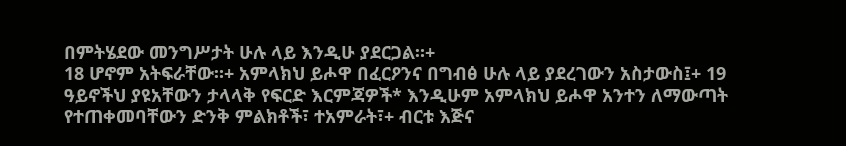በምትሄደው መንግሥታት ሁሉ ላይ እንዲሁ ያደርጋል።+
18 ሆኖም አትፍራቸው።+ አምላክህ ይሖዋ በፈርዖንና በግብፅ ሁሉ ላይ ያደረገውን አስታውስ፤+ 19 ዓይኖችህ ያዩአቸውን ታላላቅ የፍርድ እርምጃዎች* እንዲሁም አምላክህ ይሖዋ አንተን ለማውጣት የተጠቀመባቸውን ድንቅ ምልክቶች፣ ተአምራት፣+ ብርቱ እጅና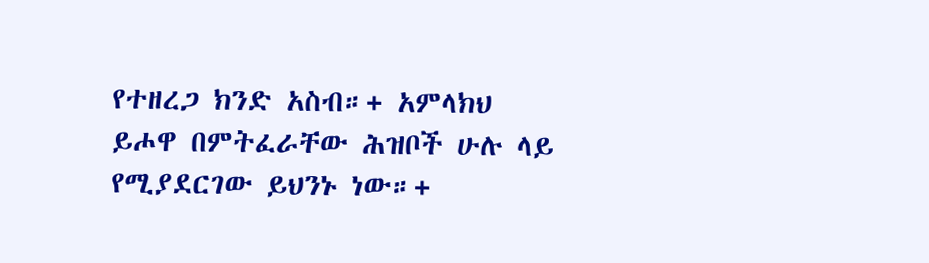የተዘረጋ ክንድ አስብ።+ አምላክህ ይሖዋ በምትፈራቸው ሕዝቦች ሁሉ ላይ የሚያደርገው ይህንኑ ነው።+